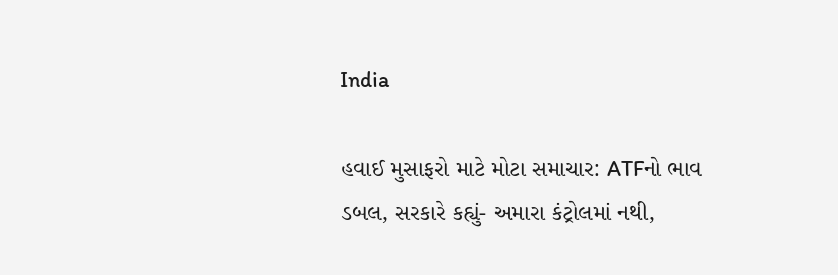India

હવાઈ મુસાફરો માટે મોટા સમાચાર: ATFનો ભાવ ડબલ, સરકારે કહ્યું- અમારા કંટ્રોલમાં નથી,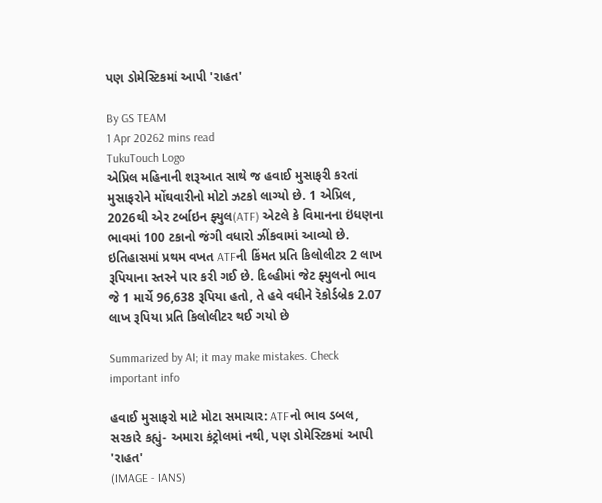પણ ડોમેસ્ટિકમાં આપી 'રાહત'

By GS TEAM
1 Apr 20262 mins read
TukuTouch Logo
એપ્રિલ મહિનાની શરૂઆત સાથે જ હવાઈ મુસાફરી કરતાં મુસાફરોને મોંઘવારીનો મોટો ઝટકો લાગ્યો છે. 1 એપ્રિલ, 2026થી એર ટર્બાઇન ફ્યુલ(ATF) એટલે કે વિમાનના ઇંધણના ભાવમાં 100 ટકાનો જંગી વધારો ઝીંકવામાં આવ્યો છે. ઇતિહાસમાં પ્રથમ વખત ATFની કિંમત પ્રતિ કિલોલીટર 2 લાખ રૂપિયાના સ્તરને પાર કરી ગઈ છે. દિલ્હીમાં જેટ ફ્યુલનો ભાવ જે 1 માર્ચે 96,638 રૂપિયા હતો, તે હવે વધીને રૅકોર્ડબ્રેક 2.07 લાખ રૂપિયા પ્રતિ કિલોલીટર થઈ ગયો છે

Summarized by AI; it may make mistakes. Check important info

હવાઈ મુસાફરો માટે મોટા સમાચાર: ATFનો ભાવ ડબલ, સરકારે કહ્યું- અમારા કંટ્રોલમાં નથી, પણ ડોમેસ્ટિકમાં આપી 'રાહત'
(IMAGE - IANS)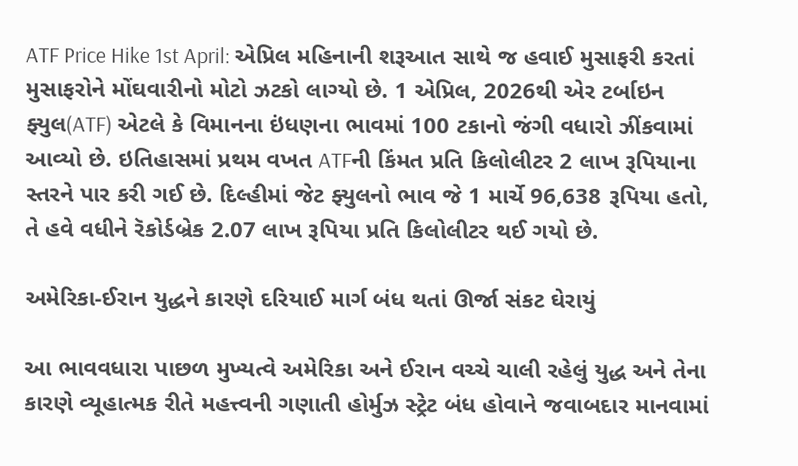ATF Price Hike 1st April: એપ્રિલ મહિનાની શરૂઆત સાથે જ હવાઈ મુસાફરી કરતાં મુસાફરોને મોંઘવારીનો મોટો ઝટકો લાગ્યો છે. 1 એપ્રિલ, 2026થી એર ટર્બાઇન ફ્યુલ(ATF) એટલે કે વિમાનના ઇંધણના ભાવમાં 100 ટકાનો જંગી વધારો ઝીંકવામાં આવ્યો છે. ઇતિહાસમાં પ્રથમ વખત ATFની કિંમત પ્રતિ કિલોલીટર 2 લાખ રૂપિયાના સ્તરને પાર કરી ગઈ છે. દિલ્હીમાં જેટ ફ્યુલનો ભાવ જે 1 માર્ચે 96,638 રૂપિયા હતો, તે હવે વધીને રૅકોર્ડબ્રેક 2.07 લાખ રૂપિયા પ્રતિ કિલોલીટર થઈ ગયો છે.

અમેરિકા-ઈરાન યુદ્ધને કારણે દરિયાઈ માર્ગ બંધ થતાં ઊર્જા સંકટ ઘેરાયું

આ ભાવવધારા પાછળ મુખ્યત્વે અમેરિકા અને ઈરાન વચ્ચે ચાલી રહેલું યુદ્ધ અને તેના કારણે વ્યૂહાત્મક રીતે મહત્ત્વની ગણાતી હોર્મુઝ સ્ટ્રેટ બંધ હોવાને જવાબદાર માનવામાં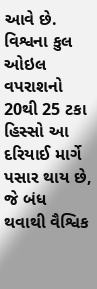આવે છે. વિશ્વના કુલ ઓઇલ વપરાશનો 20થી 25 ટકા હિસ્સો આ દરિયાઈ માર્ગે પસાર થાય છે, જે બંધ થવાથી વૈશ્વિક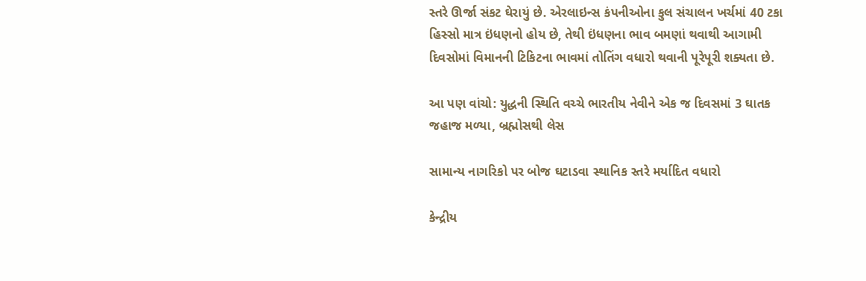સ્તરે ઊર્જા સંકટ ઘેરાયું છે. એરલાઇન્સ કંપનીઓના કુલ સંચાલન ખર્ચમાં 40 ટકા હિસ્સો માત્ર ઇંધણનો હોય છે, તેથી ઇંધણના ભાવ બમણાં થવાથી આગામી દિવસોમાં વિમાનની ટિકિટના ભાવમાં તોતિંગ વધારો થવાની પૂરેપૂરી શક્યતા છે.

આ પણ વાંચો: યુદ્ધની સ્થિતિ વચ્ચે ભારતીય નેવીને એક જ દિવસમાં 3 ઘાતક જહાજ મળ્યા, બ્રહ્મોસથી લેસ

સામાન્ય નાગરિકો પર બોજ ઘટાડવા સ્થાનિક સ્તરે મર્યાદિત વધારો

કેન્દ્રીય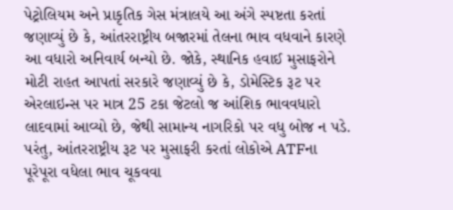પેટ્રોલિયમ અને પ્રાકૃતિક ગેસ મંત્રાલયે આ અંગે સ્પષ્ટતા કરતાં જણાવ્યું છે કે, આંતરરાષ્ટ્રીય બજારમાં તેલના ભાવ વધવાને કારણે આ વધારો અનિવાર્ય બન્યો છે. જોકે, સ્થાનિક હવાઈ મુસાફરોને મોટી રાહત આપતાં સરકારે જણાવ્યું છે કે, ડોમેસ્ટિક રૂટ પર એરલાઇન્સ પર માત્ર 25 ટકા જેટલો જ આંશિક ભાવવધારો લાદવામાં આવ્યો છે, જેથી સામાન્ય નાગરિકો પર વધુ બોજ ન પડે. પરંતુ, આંતરરાષ્ટ્રીય રૂટ પર મુસાફરી કરતાં લોકોએ ATFના પૂરેપૂરા વધેલા ભાવ ચૂકવવા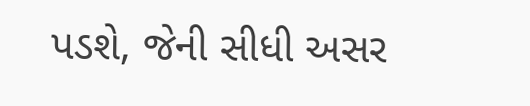પડશે, જેની સીધી અસર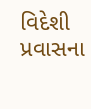વિદેશી પ્રવાસના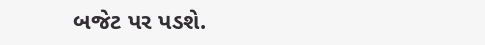બજેટ પર પડશે.